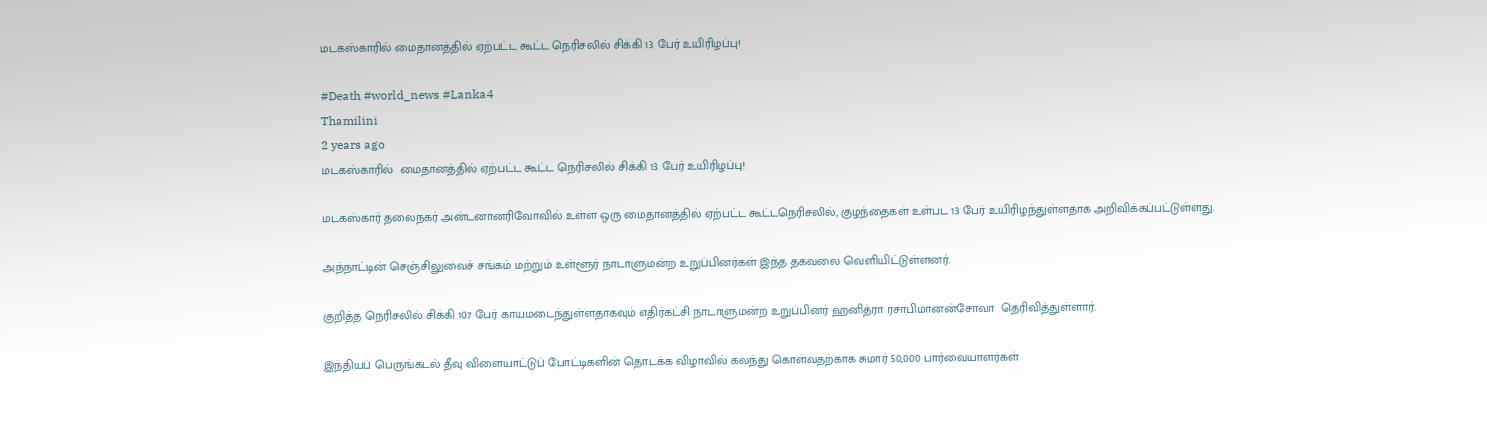மடகஸ்காரில் மைதானத்தில் ஏற்பட்ட கூட்ட நெரிசலில் சிக்கி 13 பேர் உயிரிழப்பு!

#Death #world_news #Lanka4
Thamilini
2 years ago
மடகஸ்காரில்  மைதானத்தில் ஏற்பட்ட கூட்ட நெரிசலில் சிக்கி 13 பேர் உயிரிழப்பு!

மடகஸ்கார் தலைநகர் அன்டனானரிவோவில் உள்ள ஒரு மைதானத்தில் ஏற்பட்ட கூட்டநெரிசலில், குழந்தைகள் உள்பட 13 பேர் உயிரிழந்துள்ளதாக அறிவிக்கப்பட்டுள்ளது.

அந்நாட்டின் செஞ்சிலுவைச் சங்கம் மற்றும் உள்ளூர் நாடாளுமன்ற உறுப்பினர்கள் இந்த தகவலை வெளியிட்டுள்ளனர்.

குறித்த நெரிசலில் சிக்கி 107 பேர் காயமடைந்துள்ளதாகவும் எதிர்கட்சி நாடாளுமன்ற உறுப்பினர் ஹனித்ரா ரசாபிமானன்சோவா  தெரிவித்துள்ளார்.

இந்தியப் பெருங்கடல் தீவு விளையாட்டுப் போட்டிகளின் தொடக்க விழாவில் கலந்து கொள்வதற்காக சுமார் 50,000 பார்வையாளர்கள்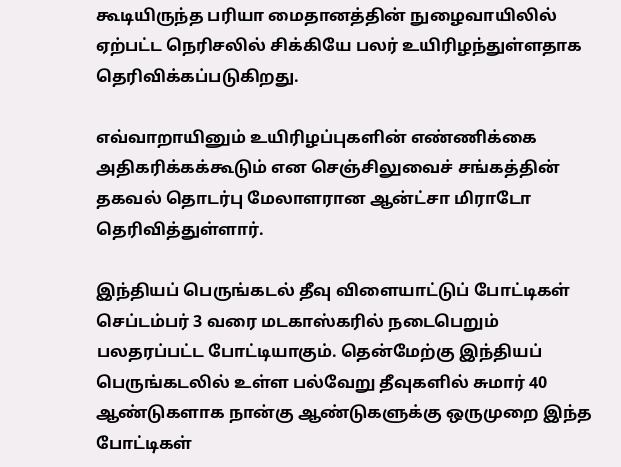கூடியிருந்த பரியா மைதானத்தின் நுழைவாயிலில் ஏற்பட்ட நெரிசலில் சிக்கியே பலர் உயிரிழந்துள்ளதாக தெரிவிக்கப்படுகிறது.

எவ்வாறாயினும் உயிரிழப்புகளின் எண்ணிக்கை அதிகரிக்கக்கூடும் என செஞ்சிலுவைச் சங்கத்தின்  தகவல் தொடர்பு மேலாளரான ஆன்ட்சா மிராடோ தெரிவித்துள்ளார்.

இந்தியப் பெருங்கடல் தீவு விளையாட்டுப் போட்டிகள் செப்டம்பர் 3 வரை மடகாஸ்கரில் நடைபெறும் பலதரப்பட்ட போட்டியாகும். தென்மேற்கு இந்தியப் பெருங்கடலில் உள்ள பல்வேறு தீவுகளில் சுமார் 40 ஆண்டுகளாக நான்கு ஆண்டுகளுக்கு ஒருமுறை இந்த போட்டிகள்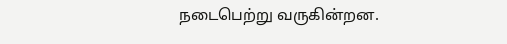நடைபெற்று வருகின்றன.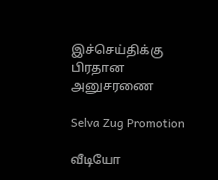இச்செய்திக்கு பிரதான அனுசரணை

Selva Zug Promotion

வீடியோ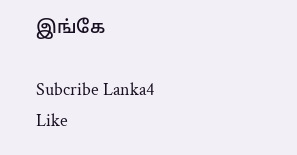இங்கே

Subcribe Lanka4
Like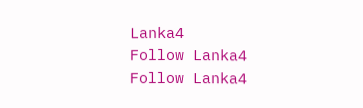Lanka4
Follow Lanka4
Follow Lanka4